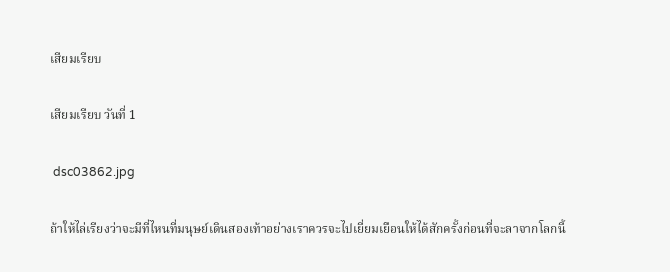เสียมเรียบ

เสียมเรียบ วันที่ 1

 dsc03862.jpg

ถ้าให้ไล่เรียงว่าจะมีที่ไหนที่มนุษย์เดินสองเท้าอย่างเราควรจะไปเยี่ยมเยือนให้ได้สักครั้งก่อนที่จะลาจากโลกนี้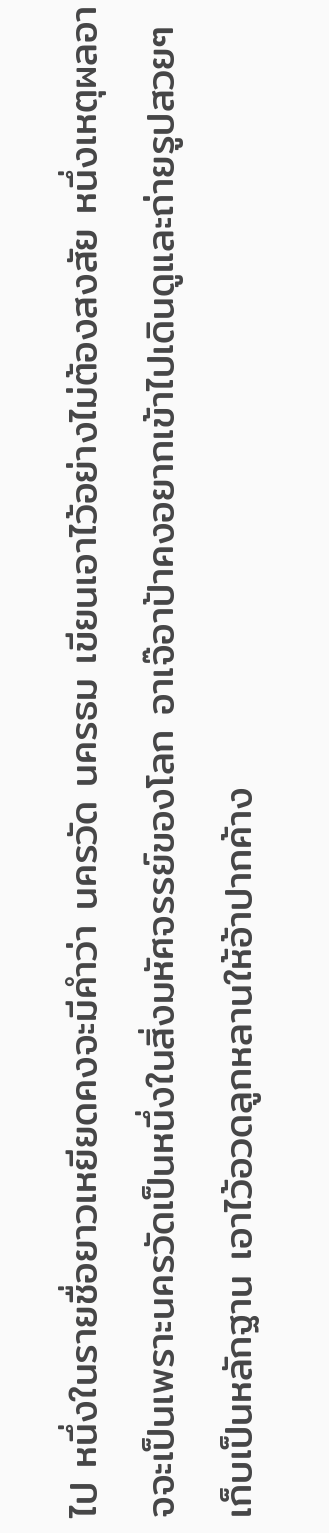ไป หนึ่งในรายชื่อยาวเหยียดคงจะมีคำว่า นครวัด นครธม เขียนเอาไว้อย่างไม่ต้องสงสัย หนึ่งเหตุผลอาจจะเป็นเพราะนครวัดเป็นหนึ่งในสิ่งมหัศจรรย์ของโลก อาเจ๊อาป้าคงอยากเข้าไปเดินดูและถ่ายรูปสวยๆเก็บเป็นหลักฐาน เอาไว้อวดลูกหลานให้อ้าปากค้าง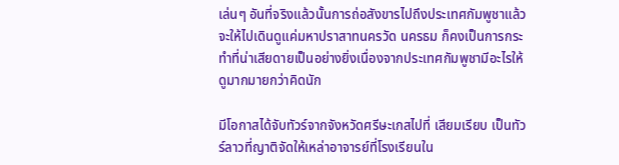เล่นๆ อันที่จริงแล้วนั้นการถ่อสังขารไปถึงประเทศกัมพูชาแล้วจะให้ไปเดินดูแค่มหาปราสาทนครวัด นครธม ก็คงเป็นการกระทำที่น่าเสียดายเป็นอย่างยิ่งเนื่องจากประเทศกัมพูชามีอะไรให้ดูมากมายกว่าคิดนัก

มีโอกาสได้จับทัวร์จากจังหวัดศรีษะเกสไปที่ เสียมเรียบ เป็นทัวร์ลาวที่ญาติจัดให้เหล่าอาจารย์ที่โรงเรียนใน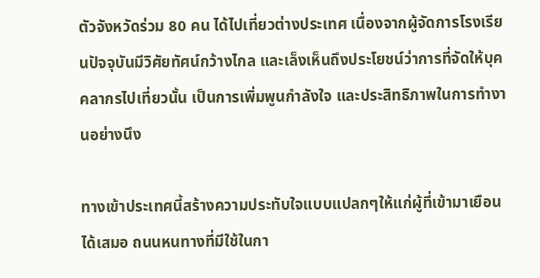ตัวจังหวัดร่วม 80 คน ได้ไปเที่ยวต่างประเทศ เนื่องจากผู้จัดการโรงเรียนปัจจุบันมีวิศัยทัศน์กว้างไกล และเล็งเห็นถึงประโยชน์ว่าการที่จัดให้บุคคลากรไปเที่ยวนั้น เป็นการเพิ่มพูนกำลังใจ และประสิทธิภาพในการทำงานอย่างนึง

ทางเข้าประเทศนี้สร้างความประทับใจแบบแปลกๆให้แก่ผู้ที่เข้ามาเยือนได้เสมอ ถนนหนทางที่มีใช้ในกา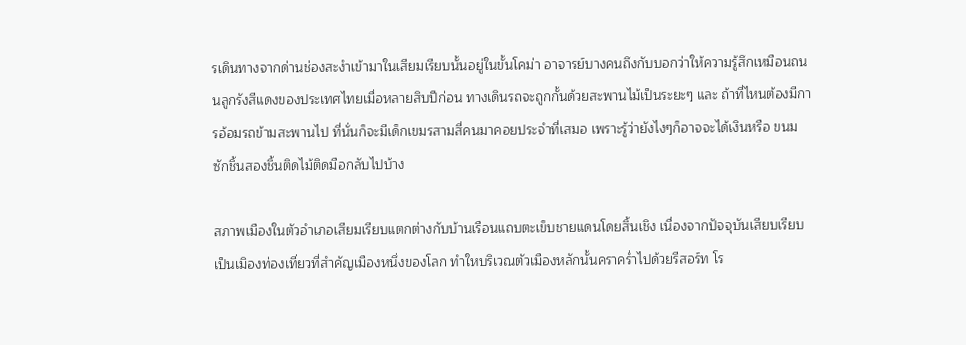รเดินทางจากด่านช่องสะงำเข้ามาในเสียมเรียบนั้นอยู่ในขั้นโคม่า อาจารย์บางคนถึงกับบอกว่าให้ความรู้สึกเหมือนถนนลูกรังสีแดงของประเทศไทยเมื่อหลายสิบปีก่อน ทางเดินรถจะถูกกั้นด้วยสะพานไม้เป็นระยะๆ และ ถ้าที่ไหนต้องมีการอ้อมรถข้ามสะพานไป ที่นั่นก็จะมีเด็กเขมรสามสี่คนมาคอยประจำที่เสมอ เพราะรู้ว่ายังไงๆก็อาจจะได้เงินหรือ ขนมซักชิ้นสองชิ้นติดไม้ติดมือกลับไปบ้าง

สภาพเมืองในตัวอำเภอเสียมเรียบแตกต่างกับบ้านเรือนแถบตะเข็บชายแดนโดยสิ้นเชิง เนื่องจากปัจจุบันเสียบเรียบเป็นเมิองท่องเที่ยวที่สำคัญเมืองหนึ่งของโลก ทำใหบริเวณตัวเมืองหลักนั้นคราคร่ำไปด้วยรีสอร์ท โร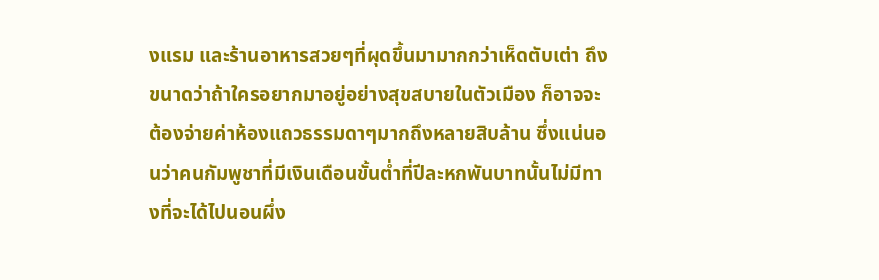งแรม และร้านอาหารสวยๆที่ผุดขึ้นมามากกว่าเห็ดตับเต่า ถึงขนาดว่าถ้าใครอยากมาอยู่อย่างสุขสบายในตัวเมือง ก็อาจจะต้องจ่ายค่าห้องแถวธรรมดาๆมากถึงหลายสิบล้าน ซึ่งแน่นอนว่าคนกัมพูชาที่มีเงินเดือนขั้นต่ำที่ปีละหกพันบาทนั้นไม่มีทางที่จะได้ไปนอนผึ่ง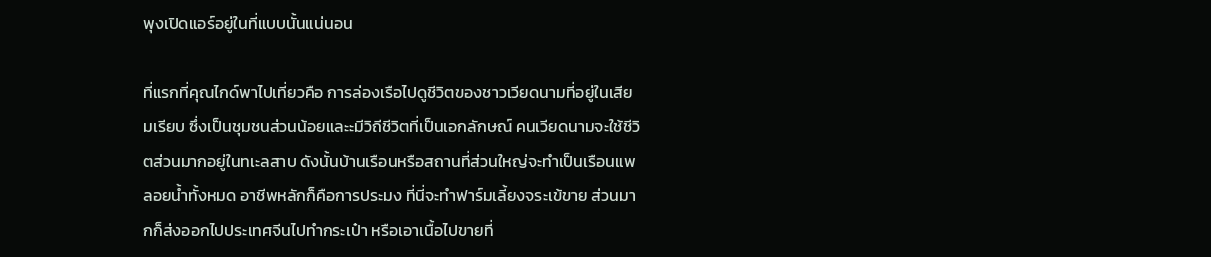พุงเปิดแอร์อยู่ในที่แบบนั้นแน่นอน

ที่แรกที่คุณไกด์พาไปเที่ยวคือ การล่องเรือไปดูชีวิตของชาวเวียดนามที่อยู่ในเสียมเรียบ ซึ่งเป็นชุมชนส่วนน้อยและะมีวิถีชีวิตที่เป็นเอกลักษณ์ คนเวียดนามจะใช้ชีวิตส่วนมากอยู่ในทเะลสาบ ดังนั้นบ้านเรือนหรือสถานที่ส่วนใหญ่จะทำเป็นเรือนแพลอยน้ำทั้งหมด อาชีพหลักก็คือการประมง ที่นี่จะทำฟาร์มเลี้ยงจระเข้ขาย ส่วนมากก็ส่งออกไปประเทศจีนไปทำกระเป๋า หรือเอาเนื้อไปขายที่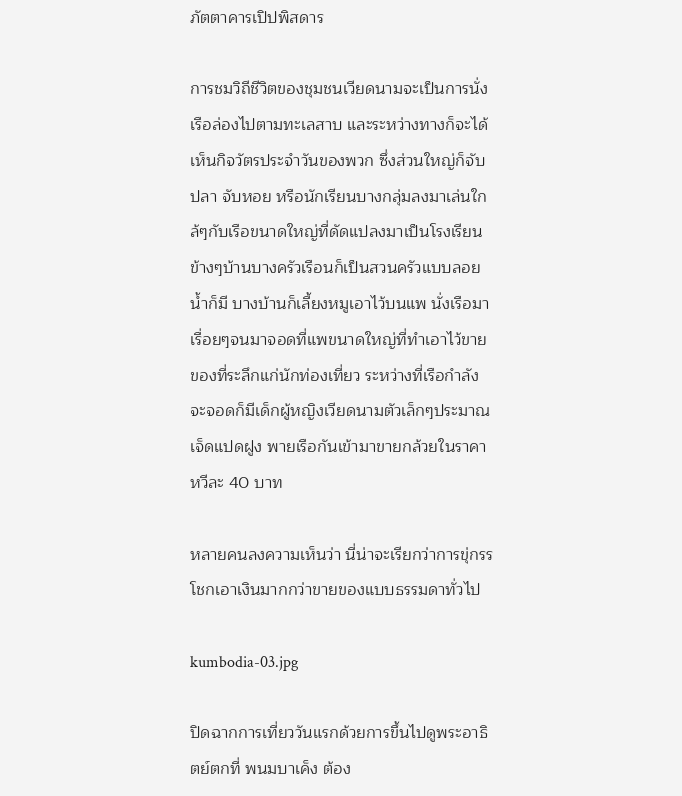ภัตตาคารเปิปพิสดาร

การชมวิถีชีวิตของชุมชนเวียดนามจะเป็นการนั่งเรือล่องไปตามทะเลสาบ และระหว่างทางก็จะได้เห็นกิจวัตรประจำวันของพวก ซึ่งส่วนใหญ่ก็จับปลา จับหอย หรือนักเรียนบางกลุ่มลงมาเล่นใกล้ๆกับเรือขนาดใหญ่ที่ดัดแปลงมาเป็นโรงเรียน ข้างๆบ้านบางครัวเรือนก็เป็นสวนครัวแบบลอยน้ำก็มี บางบ้านก็เลี้ยงหมูเอาไว้บนแพ นั่งเรือมาเรื่อยๆจนมาจอดที่แพขนาดใหญ่ที่ทำเอาไว้ขายของที่ระลึกแก่นักท่องเที่ยว ระหว่างที่เรือกำลังจะจอดก็มีเด็กผู้หญิงเวียดนามตัวเล็กๆประมาณเจ็ดแปดฝูง พายเรือกันเข้ามาขายกล้วยในราคาหวีละ 40 บาท

หลายคนลงความเห็นว่า นี่น่าจะเรียกว่าการขุ่กรรโชกเอาเงินมากกว่าขายของแบบธรรมดาทั่วไป

kumbodia-03.jpg

ปิดฉากการเที่ยววันแรกด้วยการขึ้นไปดูพระอาธิตย์ตกที่ พนมบาเค็ง ต้อง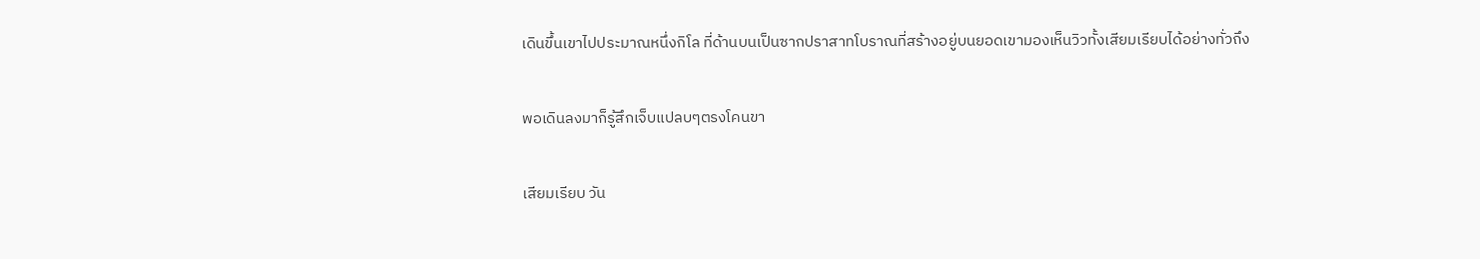เดินขึ้นเขาไปประมาณหนึ่งกิโล ที่ด้านบนเป็นซากปราสาทโบราณที่สร้างอยู่บนยอดเขามองเห็นวิวทั้งเสียมเรียบได้อย่างทั่วถึง

พอเดินลงมาก็รู้สึกเจ็บแปลบๆตรงโคนขา

เสียมเรียบ วัน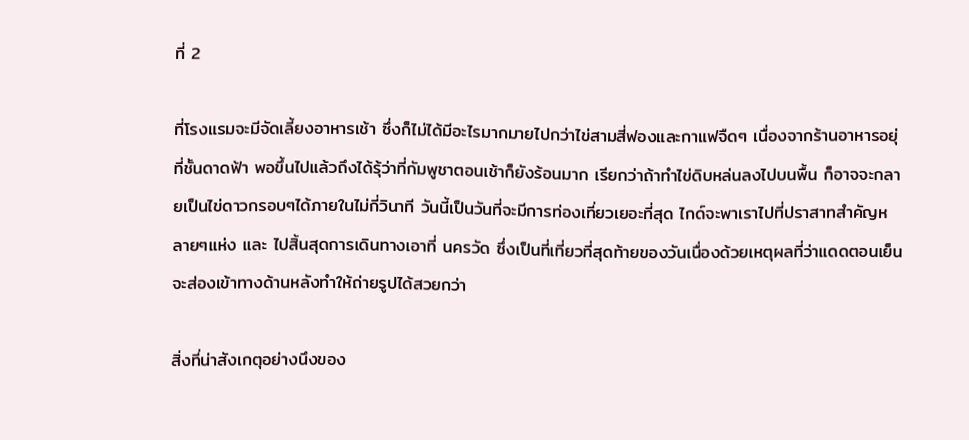ที่ 2

ที่โรงแรมจะมีจัดเลี้ยงอาหารเช้า ซึ่งก็ไม่ได้มีอะไรมากมายไปกว่าไข่สามสี่ฟองและกาแฟจืดๆ เนื่องจากร้านอาหารอยุ่ที่ชั้นดาดฟ้า พอขึ้นไปแล้วถึงได้รุ้ว่าที่กัมพูชาตอนเช้าก็ยังร้อนมาก เรียกว่าถ้าทำไข่ดิบหล่นลงไปบนพื้น ก็อาจจะกลายเป็นไข่ดาวกรอบๆได้ภายในไม่กี่วินาที วันนี้เป็นวันที่จะมีการท่องเที่ยวเยอะที่สุด ไกด์จะพาเราไปที่ปราสาทสำคัญหลายๆแห่ง และ ไปสิ้นสุดการเดินทางเอาที่ นครวัด ซึ่งเป็นที่เที่ยวที่สุดท้ายของวันเนื่องด้วยเหตุผลที่ว่าแดดตอนเย็นจะส่องเข้าทางด้านหลังทำให้ถ่ายรูปได้สวยกว่า

สิ่งที่น่าสังเกตุอย่างนึงของ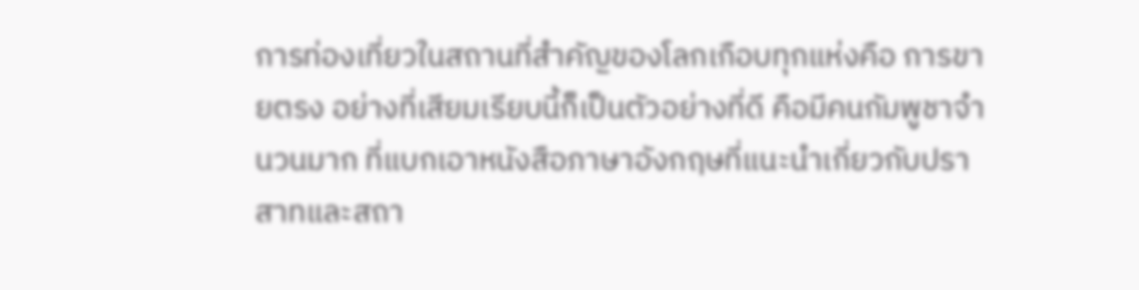การท่องเที่ยวในสถานที่สำคัญของโลกเกือบทุกแห่งคือ การขายตรง อย่างที่เสียมเรียบนี้ก็เป็นตัวอย่างที่ดี คือมีคนกัมพูชาจำนวนมาก ที่แบกเอาหนังสือภาษาอังกฤษที่แนะนำเกี่ยวกับปราสาทและสถา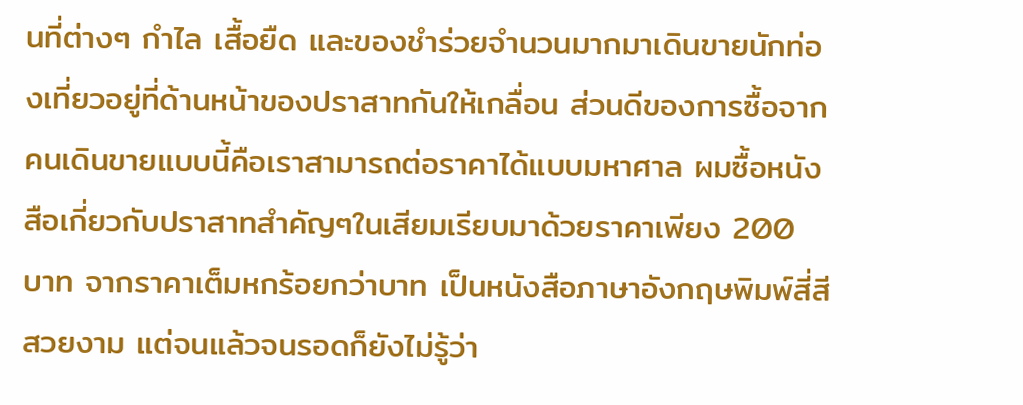นที่ต่างๆ กำไล เสื้อยืด และของชำร่วยจำนวนมากมาเดินขายนักท่องเที่ยวอยู่ที่ด้านหน้าของปราสาทกันให้เกลื่อน ส่วนดีของการซื้อจากคนเดินขายแบบนี้คือเราสามารถต่อราคาได้แบบมหาศาล ผมซื้อหนังสือเกี่ยวกับปราสาทสำคัญๆในเสียมเรียบมาด้วยราคาเพียง 200 บาท จากราคาเต็มหกร้อยกว่าบาท เป็นหนังสือภาษาอังกฤษพิมพ์สี่สีสวยงาม แต่จนแล้วจนรอดก็ยังไม่รู้ว่า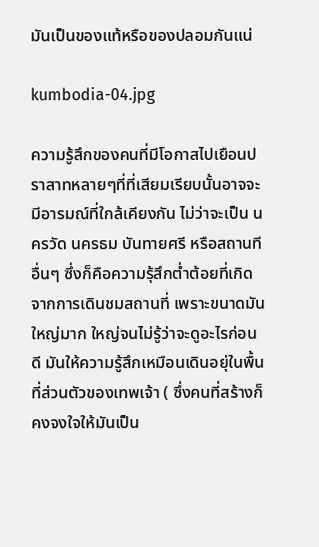มันเป็นของแท้หรือของปลอมกันแน่

kumbodia-04.jpg

ความรู้สึกของคนที่มีโอกาสไปเยือนปราสาทหลายๆที่ที่เสียมเรียบนั้นอาจจะมีอารมณ์ที่ใกล้เคียงกัน ไม่ว่าจะเป็น นครวัด นครธม บันทายศรี หรือสถานทีอื่นๆ ซึ่งก็คือความรุ้สึกต่ำต้อยที่เกิดจากการเดินชมสถานที่ เพราะขนาดมันใหญ่มาก ใหญ่จนไม่รู้ว่าจะดูอะไรก่อนดี มันให้ความรู้สึกเหมือนเดินอยุ่ในพื้นที่ส่วนตัวของเทพเจ้า ( ซึ่งคนที่สร้างก็คงจงใจให้มันเป็น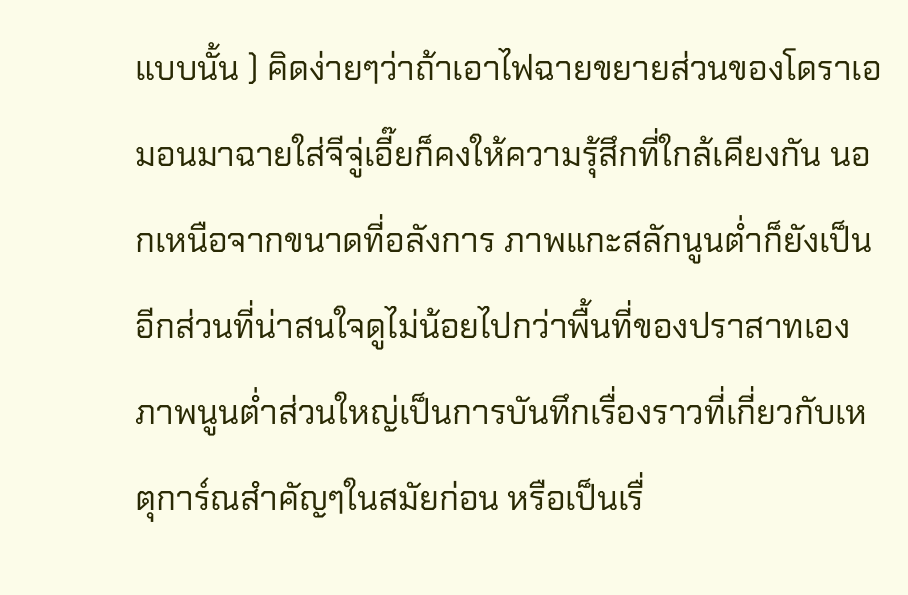แบบนั้น ) คิดง่ายๆว่าถ้าเอาไฟฉายขยายส่วนของโดราเอมอนมาฉายใส่จีจู่เอี๊ยก็คงให้ความรุ้สึกที่ใกล้เคียงกัน นอกเหนือจากขนาดที่อลังการ ภาพแกะสลักนูนต่ำก็ยังเป็นอีกส่วนที่น่าสนใจดูไม่น้อยไปกว่าพื้นที่ของปราสาทเอง ภาพนูนต่ำส่วนใหญ่เป็นการบันทึกเรื่องราวที่เกี่ยวกับเหตุการ์ณสำคัญๆในสมัยก่อน หรือเป็นเรื่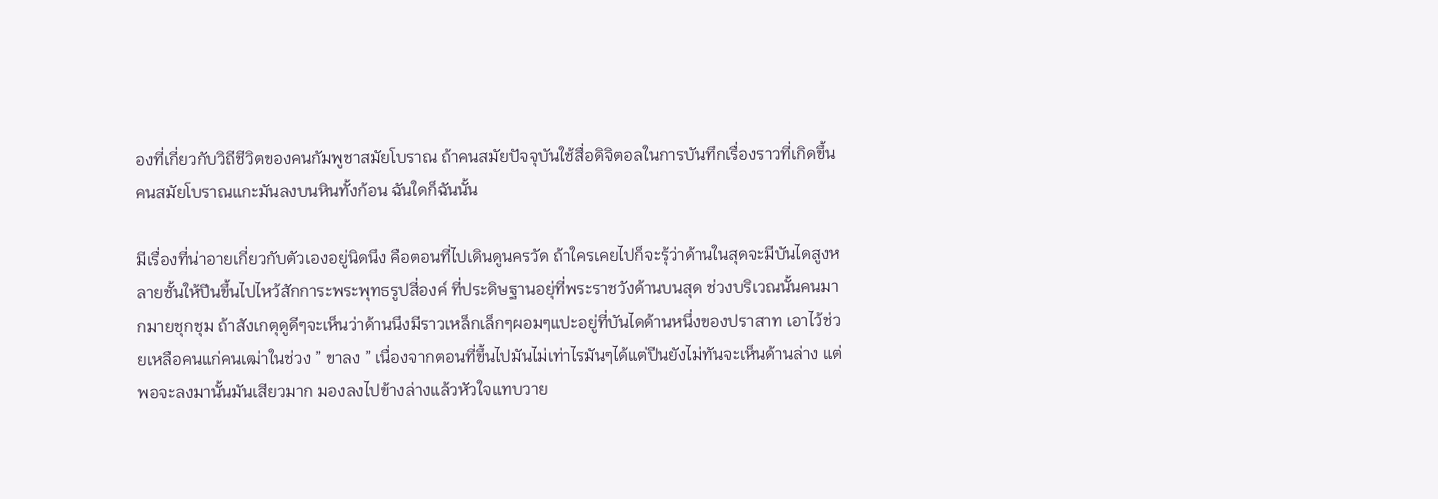องที่เกี่ยวกับวิถีชีวิตของคนกัมพูชาสมัยโบราณ ถ้าคนสมัยปัจจุบันใช้สื่อดิจิตอลในการบันทึกเรื่องราวที่เกิดขึ้น คนสมัยโบราณแกะมันลงบนหินทั้งก้อน ฉันใดก็ฉันนั้น

มีเรื่องที่น่าอายเกี่ยวกับตัวเองอยู่นิดนึง คือตอนที่ไปเดินดูนครวัด ถ้าใครเคยไปก็จะรุ้ว่าด้านในสุดจะมีบันไดสูงหลายชั้นให้ปีนขึ้นไปไหว้สักการะพระพุทธรูปสี่องค์ ที่ประดิษฐานอยุ่ที่พระราชวังด้านบนสุด ช่วงบริเวณนั้นคนมากมายชุกชุม ถ้าสังเกตุดูดีๆจะเห็นว่าด้านนึงมีราวเหล็กเล็กๆผอมๆแปะอยู่ที่บันไดด้านหนึ่งของปราสาท เอาไว้ช่วยเหลือคนแก่คนเฒ่าในช่วง ” ขาลง ” เนื่องจากตอนที่ขึ้นไปมันไม่เท่าไรมันๆได้แต่ปีนยังไม่ทันจะเห็นด้านล่าง แต่พอจะลงมานั้นมันเสียวมาก มองลงไปข้างล่างแล้วหัวใจแทบวาย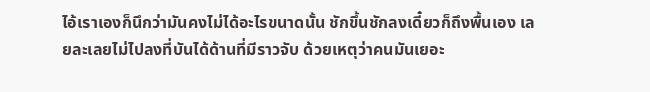ไอ้เราเองก็นึกว่ามันคงไม่ได้อะไรขนาดนั้น ชักขึ้นชักลงเดี๋ยวก็ถึงพื้นเอง เลยละเลยไม่ไปลงที่บันได้ด้านที่มีราวจับ ด้วยเหตุว่าคนมันเยอะ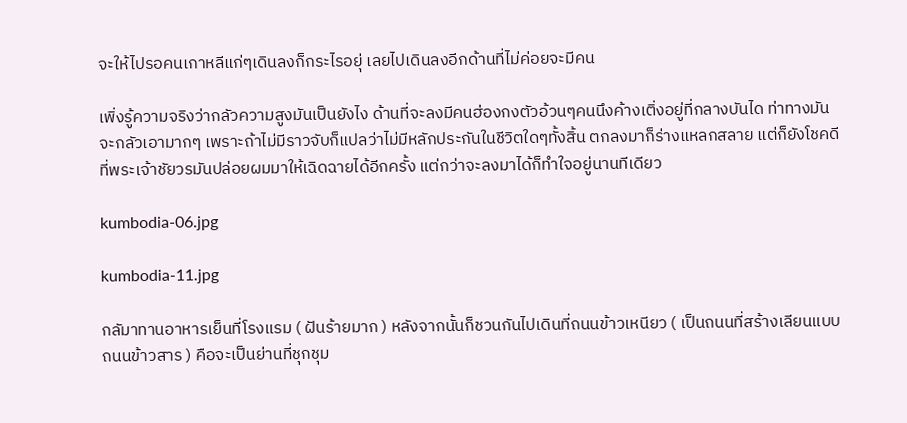จะให้ไปรอคนเกาหลีแก่ๆเดินลงก็กระไรอยุ่ เลยไปเดินลงอีกด้านที่ไม่ค่อยจะมีคน

เพิ่งรู้ความจริงว่ากลัวความสูงมันเป็นยังไง ด้านที่จะลงมีคนฮ่องกงตัวอ้วนๆคนนึงค้างเติ่งอยู่ที่กลางบันได ท่าทางมันจะกลัวเอามากๆ เพราะถ้าไม่มีราวจับก็แปลว่าไม่มีหลักประกันในชีวิตใดๆทั้งสิ้น ตกลงมาก็ร่างแหลกสลาย แต่ก็ยังโชคดีที่พระเจ้าชัยวรมันปล่อยผมมาให้เฉิดฉายได้อีกครั้ง แต่กว่าจะลงมาได้ก็ทำใจอยู่นานทีเดียว

kumbodia-06.jpg

kumbodia-11.jpg

กลัมาทานอาหารเย็นที่โรงแรม ( ฝันร้ายมาก ) หลังจากนั้นก็ชวนกันไปเดินที่ถนนข้าวเหนียว ( เป็นถนนที่สร้างเลียนแบบถนนข้าวสาร ) คือจะเป็นย่านที่ชุกชุม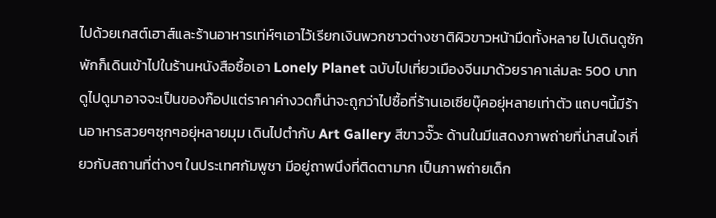ไปด้วยเกสต์เฮาส์และร้านอาหารเท่ห์ๆเอาไว้เรียกเงินพวกชาวต่างชาติผิวขาวหน้ามืดทั้งหลาย ไปเดินดูซักพักก็เดินเข้าไปในร้านหนังสือซื้อเอา Lonely Planet ฉบับไปเที่ยวเมืองจีนมาด้วยราคาเล่มละ 500 บาท ดูไปดูมาอาจจะเป็นของก๊อปแต่ราคาค่างวดก็น่าจะถูกว่าไปซื้อที่ร้านเอเซียบุ๊คอยุ่หลายเท่าตัว แถบๆนี้มีร้านอาหารสวยๆซุกๆอยุ่หลายมุม เดินไปตำกับ Art Gallery สีขาวจั๊วะ ด้านในมีแสดงภาพถ่ายที่น่าสนใจเกี่ยวกับสถานที่ต่างๆ ในประเทศกัมพูชา มีอยู่ถาพนึงที่ติดตามาก เป็นภาพถ่ายเด็ก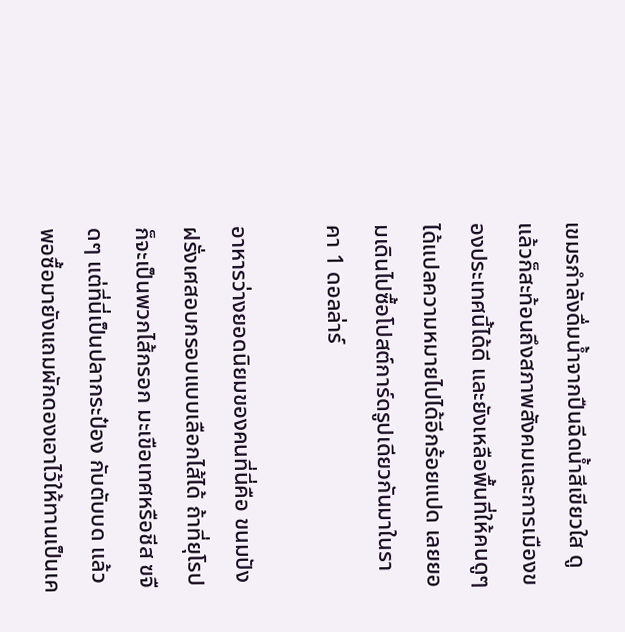เขมรกำลังดื่มน้ำจากปืนฉีดน้ำสีเขียวใส ดูแล้วก็สะท้อนถึงสภาพสังคมและการเมืองของประเทศนี้ได้ดี และยังเหลือพื้นที่ให้คนดูๆได้แปลความหมายไปได้อีกร้อยแปด เลยยอมเดินไปซื้อโปสต์การ์ดรูปเดียวกันมาในราคา 1 ดอลล่าร์

อาหารว่างยอดนิยมของคนที่นี่คือ ขนมปังฝรั่งเศสอบกรอบแบบเลือกไส้ได้ ถ้าที่ยุโรปก็จะเป็นพวกไส้กรอก มะเขือเทศหรือชีส ฃจืดๆ แต่ที่นี่เป็นปลากระป๋อง กับตับบด แล้วพอซื้อมายังแถมผักดองเอาไว้ให้ทานเป็นเค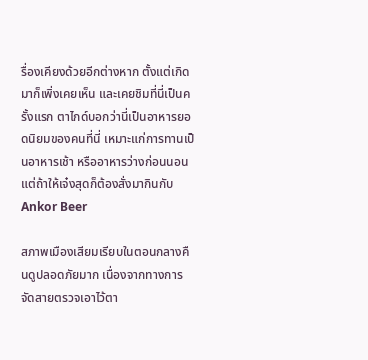รื่องเคียงด้วยอีกต่างหาก ตั้งแต่เกิดมาก็เพิ่งเคยเห็น และเคยชิมที่นี่เป็นครั้งแรก ตาไกด์บอกว่านี่เป็นอาหารยอดนิยมของคนที่นี่ เหมาะแก่การทานเป็นอาหารเช้า หรืออาหารว่างก่อนนอน แต่ถ้าให้เจ๋งสุดก็ต้องสั่งมากินกับ Ankor Beer

สภาพเมืองเสียมเรียบในตอนกลางคืนดูปลอดภัยมาก เนื่องจากทางการจัดสายตรวจเอาไว้ตา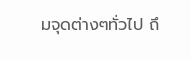มจุดต่างๆทั่วไป ถึ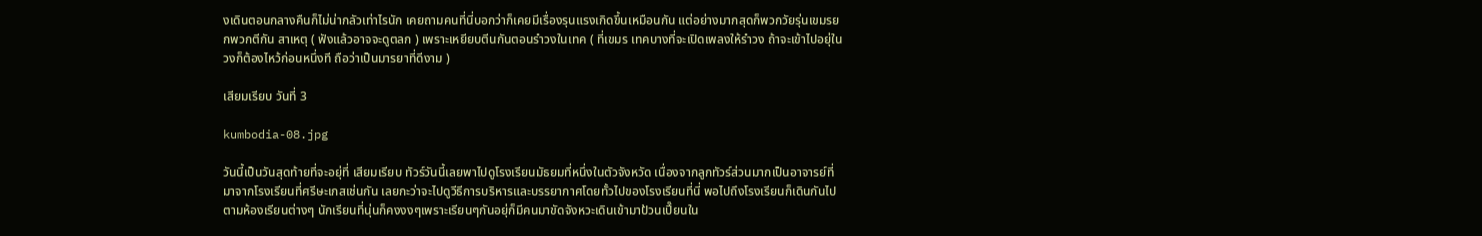งเดินตอนกลางคืนก็ไม่น่ากลัวเท่าไรนัก เคยถามคนที่นี่บอกว่าก็เคยมีเรื่องรุนแรงเกิดขึ้นเหมือนกัน แต่อย่างมากสุดก็พวกวัยรุ่นเขมรยกพวกตีกัน สาเหตุ ( ฟังแล้วอาจจะดูตลก ) เพราะเหยียบตีนกันตอนรำวงในเทค ( ที่เขมร เทคบางที่จะเปิดเพลงให้รำวง ถ้าจะเข้าไปอยุ่ในวงก็ต้องไหว้ก่อนหนึ่งที ถือว่าเป็นมารยาที่ดีงาม )

เสียมเรียบ วันที่ 3

kumbodia-08.jpg

วันนี้เป็นวันสุดท้ายที่จะอยุ่ที่ เสียมเรียบ ทัวร์วันนี้เลยพาไปดูโรงเรียนมัธยมที่หนึ่งในตัวจังหวัด เนื่องจากลูกทัวร์ส่วนมากเป็นอาจารย์ที่มาจากโรงเรียนที่ศรีษะเกสเช่นกัน เลยกะว่าจะไปดูวีธีการบริหารและบรรยากาศโดยทั้วไปของโรงเรียนที่นี่ พอไปถึงโรงเรียนก็เดินกันไปตามห้องเรียนต่างๆ นักเรียนที่นุ่นก็คงงงๆเพราะเรียนๆกันอยุ่ก็มีคนมาขัดจังหวะเดินเข้ามาป้วนเปี๊ยนใน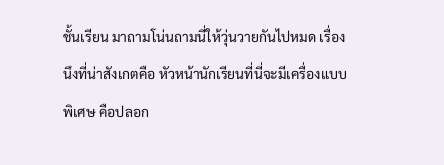ชั้นเรียน มาถามโน่นถามนี่ให้วุ่นวายกันไปหมด เรื่องนึงที่น่าสังเกตคือ หัวหน้านักเรียนที่นี่จะมีเครื่องแบบพิเศษ คือปลอก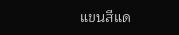แขนสีแด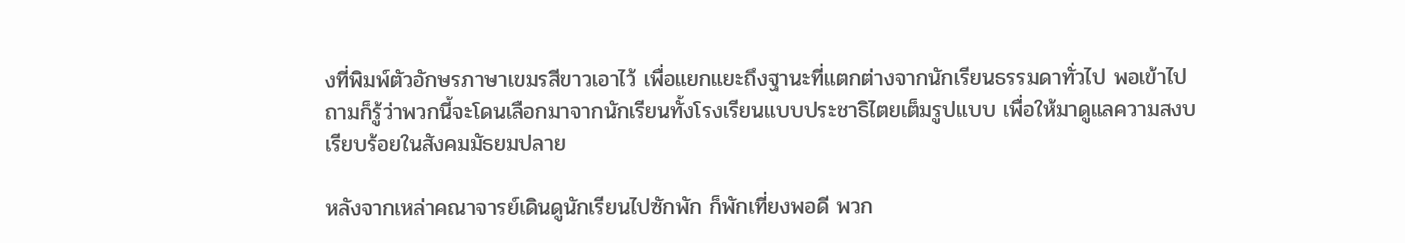งที่พิมพ์ตัวอักษรภาษาเขมรสีขาวเอาไว้ เพื่อแยกแยะถึงฐานะที่แตกต่างจากนักเรียนธรรมดาทั่วไป พอเข้าไปถามก็รู้ว่าพวกนี้จะโดนเลือกมาจากนักเรียนทั้งโรงเรียนแบบประชาธิไตยเต็มรูปแบบ เพื่อให้มาดูแลความสงบเรียบร้อยในสังคมมัธยมปลาย

หลังจากเหล่าคณาจารย์เดินดูนักเรียนไปซักพัก ก็พักเที่ยงพอดี พวก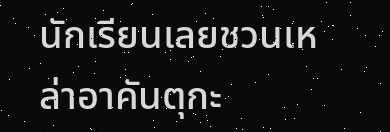นักเรียนเลยชวนเหล่าอาคันตุกะ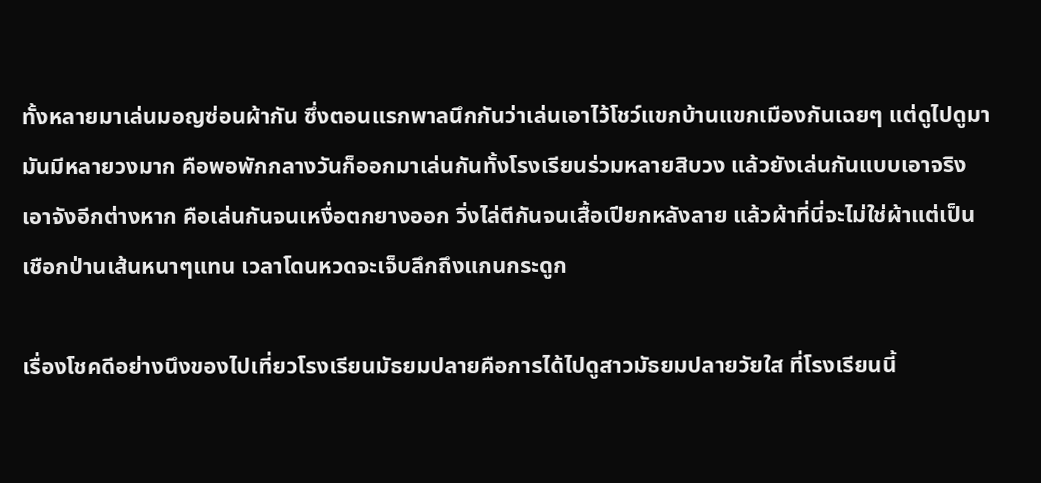ทั้งหลายมาเล่นมอญซ่อนผ้ากัน ซึ่งตอนแรกพาลนึกกันว่าเล่นเอาไว้โชว์แขกบ้านแขกเมืองกันเฉยๆ แต่ดูไปดูมามันมีหลายวงมาก คือพอพักกลางวันก็ออกมาเล่นกันทั้งโรงเรียนร่วมหลายสิบวง แล้วยังเล่นกันแบบเอาจริงเอาจังอีกต่างหาก คือเล่นกันจนเหงื่อตกยางออก วิ่งไล่ตีกันจนเสื้อเปียกหลังลาย แล้วผ้าที่นี่จะไม่ใช่ผ้าแต่เป็นเชือกป่านเส้นหนาๆแทน เวลาโดนหวดจะเจ็บลึกถึงแกนกระดูก

เรื่องโชคดีอย่างนึงของไปเที่ยวโรงเรียนมัธยมปลายคือการได้ไปดูสาวมัธยมปลายวัยใส ที่โรงเรียนนี้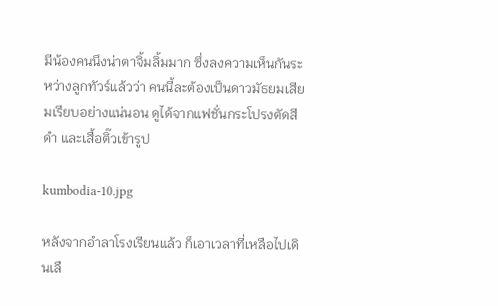มีน้องคนนึงน่าตาจิ้มลิ้มมาก ซึ่งลงความเห็นกันระหว่างลูกทัวร์แล้วว่า คนนี้ละต้องเป็นดาวมัธยมเสียมเรียบอย่างแน่นอน ดูได้จากแฟชั่นกระโปรงตัดสีดำ และเสื้อติ๊วเข้ารูป

kumbodia-10.jpg

หลังจากอำลาโรงเรียนแล้ว ก็เอาเวลาที่เหลือไปเดินเลื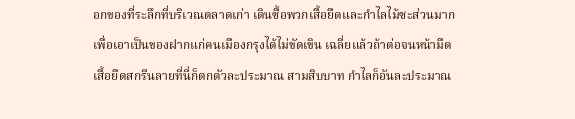อกของที่ระลึกที่บริเวณตลาดเก่า เดินซื้อพวกเสื้อยืดและกำไลไม้ซะส่วนมากเพื่อเอาเป็นของฝากแก่คนเมืองกรุงได้ไม่ขัดเขิน เฉลี่ยแล้วถ้าต่อจนหน้ามืดเสื้อยืดสกรีนลายที่นี่ก็ตกตัวละประมาณ สามสิบบาท กำไลก็อันละประมาณ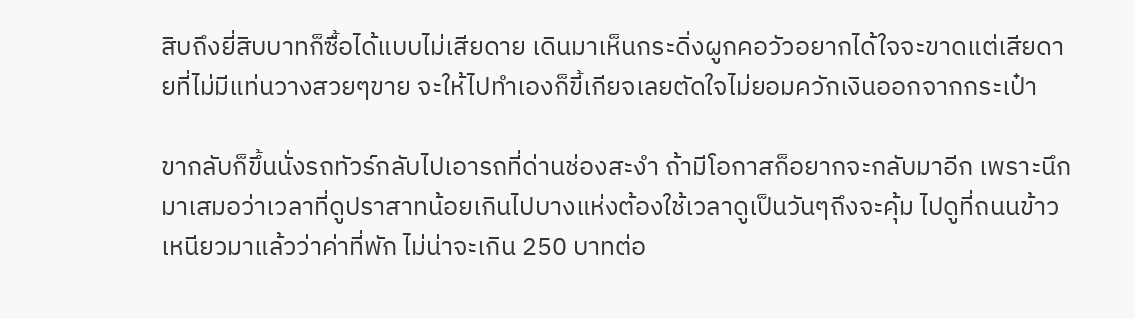สิบถึงยี่สิบบาทก็ซื้อได้แบบไม่เสียดาย เดินมาเห็นกระดิ่งผูกคอวัวอยากได้ใจจะขาดแต่เสียดายที่ไม่มีแท่นวางสวยๆขาย จะให้ไปทำเองก็ขี้เกียจเลยตัดใจไม่ยอมควักเงินออกจากกระเป๋า

ขากลับก็ขึ้นนั่งรถทัวร์กลับไปเอารถที่ด่านช่องสะงำ ถ้ามีโอกาสก็อยากจะกลับมาอีก เพราะนึกมาเสมอว่าเวลาที่ดูปราสาทน้อยเกินไปบางแห่งต้องใช้เวลาดูเป็นวันๆถึงจะคุ้ม ไปดูที่ถนนข้าวเหนียวมาแล้วว่าค่าที่พัก ไม่น่าจะเกิน 250 บาทต่อ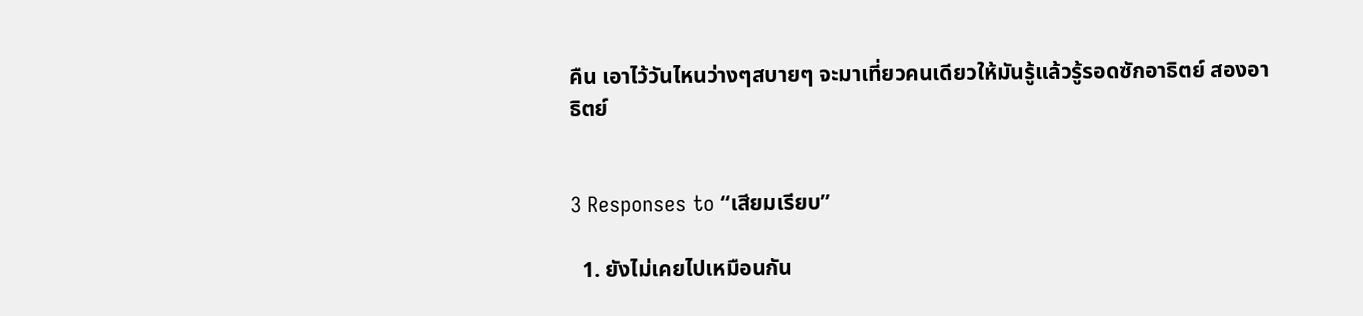คืน เอาไว้วันไหนว่างๆสบายๆ จะมาเที่ยวคนเดียวให้มันรู้แล้วรู้รอดซักอาธิตย์ สองอาธิตย์


3 Responses to “เสียมเรียบ”

  1. ยังไม่เคยไปเหมือนกัน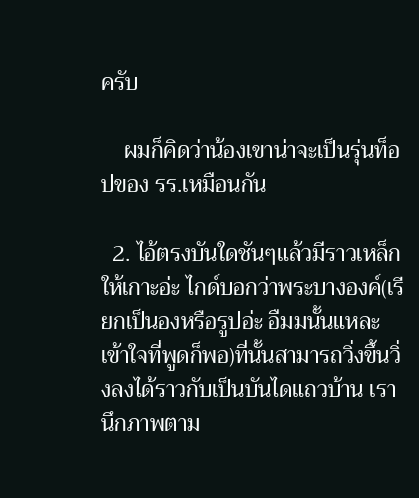ครับ

    ผมก็คิดว่าน้องเขาน่าจะเป็นรุ่นท็อปของ รร.เหมือนกัน

  2. ไอ้ตรงบันใดชันๆแล้วมีราวเหล็กให้เกาะอ่ะ ไกด์บอกว่าพระบางองค์(เรียกเป็นองหรือรูปอ่ะ อืมมนั้นแหละเข้าใจที่พูดก็พอ)ที่นั้นสามารถวิ่งขึ้นวิ่งลงได้ราวกับเป็นบันไดแถวบ้าน เรานึกภาพตาม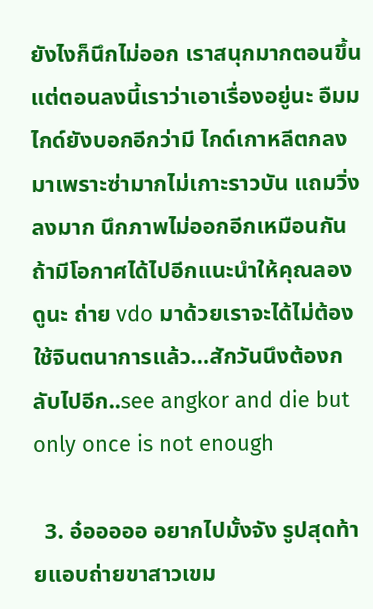ยังไงก็นึกไม่ออก เราสนุกมากตอนขึ้นแต่ตอนลงนี้เราว่าเอาเรื่องอยู่นะ อืมม ไกด์ยังบอกอีกว่ามี ไกด์เกาหลีตกลงมาเพราะซ่ามากไม่เกาะราวบัน แถมวิ่งลงมาก นึกภาพไม่ออกอีกเหมือนกัน ถ้ามีโอกาศได้ไปอีกแนะนำให้คุณลองดูนะ ถ่าย vdo มาด้วยเราจะได้ไม่ต้องใช้จินตนาการแล้ว…สักวันนึงต้องกลับไปอีก..see angkor and die but only once is not enough

  3. อ๋อออออ อยากไปมั้งจัง รูปสุดท้ายแอบถ่ายขาสาวเขม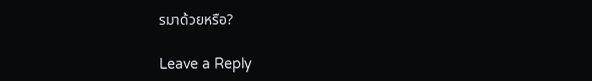รมาด้วยหรือ?

Leave a Reply